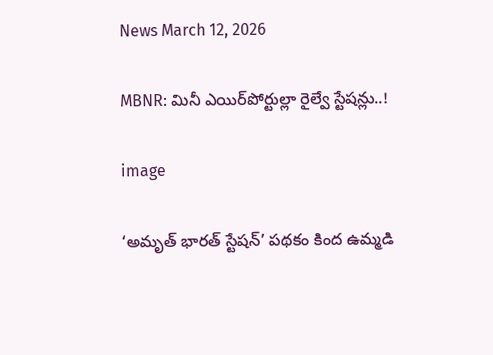News March 12, 2026

MBNR: మినీ ఎయిర్‌పోర్టుల్లా రైల్వే స్టేషన్లు..!

image

‘అమృత్ భారత్ స్టేషన్’ పథకం కింద ఉమ్మడి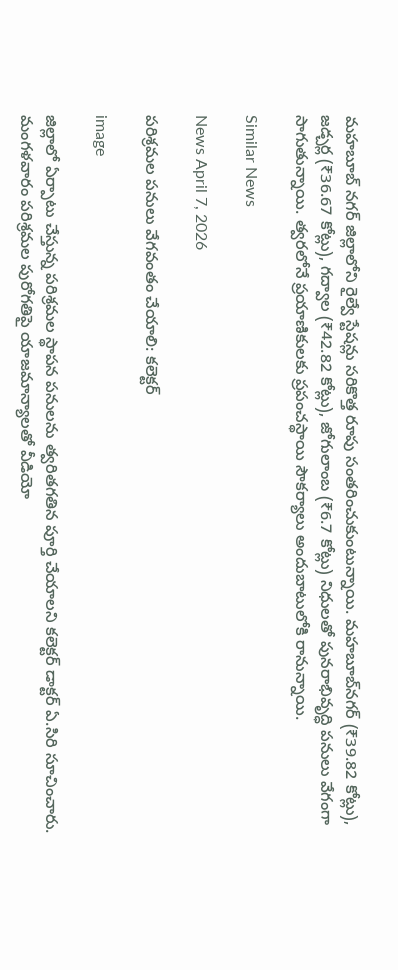మహబూబ్ నగర్ జిల్లాలోని రైల్వే స్టేషన్లు సరికొత్త రూపు సంతరించుకుంటున్నాయి. మహబూబ్‌నగర్ (₹39.82 కోట్లు), జడ్చర్ల (₹36.67 కోట్లు), గద్వాల (₹42.82 కోట్లు), జోగులాంబ (₹6.7 కోట్లు) నిధులతో పునరాభివృద్ధి పనులు వేగంగా సాగుతున్నాయి. త్వరలోనే ప్రయాణికులకు ప్రపంచస్థాయి సౌకర్యాలు అందుబాటులోకి రానున్నాయి.

Similar News

News April 7, 2026

పరిశ్రమల పనులు వేగవంతం చేయాలి: కలెక్టర్

image

జిల్లాలో ఏర్పాటు చేస్తున్న పరిశ్రమల స్థాపన పనులను త్వరితగతిన పూర్తి చేయాలని కలెక్టర్ డాక్టర్ ఏ.సిరి సూచించారు. మంగళవారం పరిశ్రమల పురోగతిపై యాజమాన్యాలతో వీడియో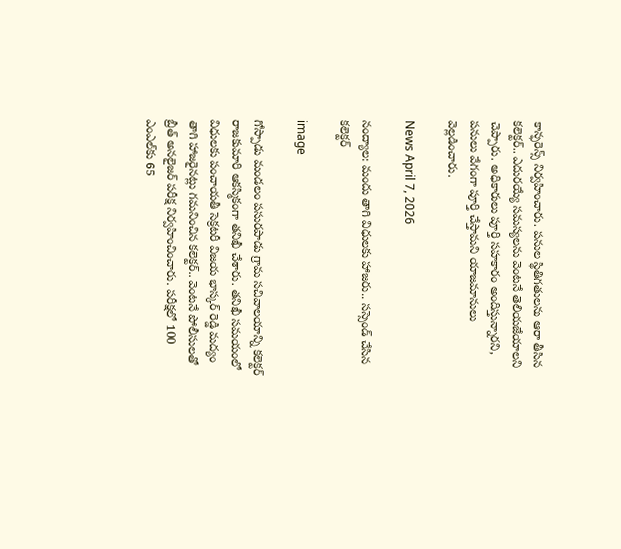కాన్ఫరెన్స్ నిర్వహించారు. పనుల స్థితిగతులను ఆరా తీసిన కలెక్టర్.. ఎదురయ్యే సమస్యలను వెంటనే తెలియజేయాలని చెప్పారు. అధికారులు పూర్తి సహకారం అందిస్తున్నారని, పనులు వేగంగా పూర్తి చేస్తామని యాజమానులు వెల్లడించారు.

News April 7, 2026

నంద్యాల: మందు తాగి విధులకు హాజరు.. సస్సెండ్ చేసిన కలెక్టర్

image

గోస్పాడు మండలం పసురపాడు గ్రామ సచివాలయాన్ని కలెక్టర్ రాజకుమారి ఆకస్మికంగా తనిఖీ చేశారు. తనిఖీ సమయంలో విధులకు పంచాయతీ సెక్రటరీ విజయ భాస్కర్ రెడ్డి మద్యం తాగి హాజరైనట్లు గమనించిన కలెక్టర్.. వెంటనే పోలీసులతో బ్రీత్ అనలైజర్ పరీక్ష నిర్వహించించారు. పరీక్షలో 100 ఎంఎల్‌కు 65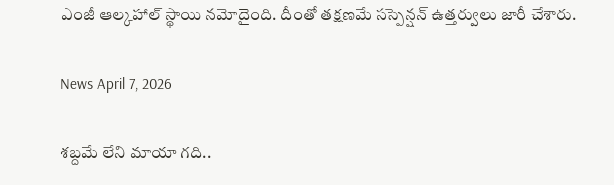ఎంజీ ఆల్కహాల్ స్థాయి నమోదైంది. దీంతో తక్షణమే సస్పెన్షన్ ఉత్తర్వులు జారీ చేశారు.

News April 7, 2026

శబ్దమే లేని మాయా గది..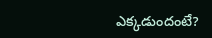ఎక్కడుందంటే?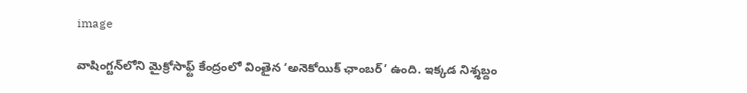image

వాషింగ్టన్‌లోని మైక్రోసాఫ్ట్ కేంద్రంలో వింతైన ‘అనెకోయిక్ ఛాంబర్’ ఉంది. ఇక్కడ నిశ్శబ్దం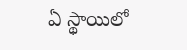ఏ స్థాయిలో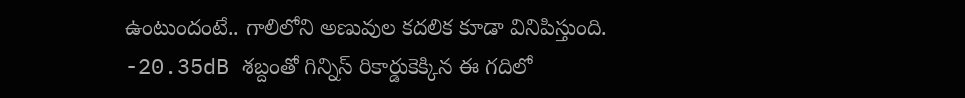ఉంటుందంటే.. గాలిలోని అణువుల కదలిక కూడా వినిపిస్తుంది. -20.35dB శబ్దంతో గిన్నిస్ రికార్డుకెక్కిన ఈ గదిలో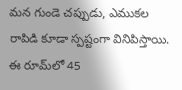మన గుండె చప్పుడు, ఎముకల రాపిడి కూడా స్పష్టంగా వినిపిస్తాయి. ఈ రూమ్‌లో 45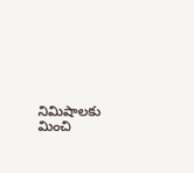నిమిషాలకు మించి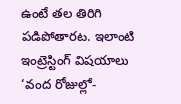ఉంటే తల తిరిగి పడిపోతారట. ఇలాంటి ఇంట్రెస్టింగ్ విషయాలు ‘వంద రోజుల్లో-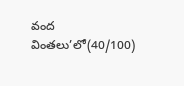వంద వింతలు’లో(40/100)